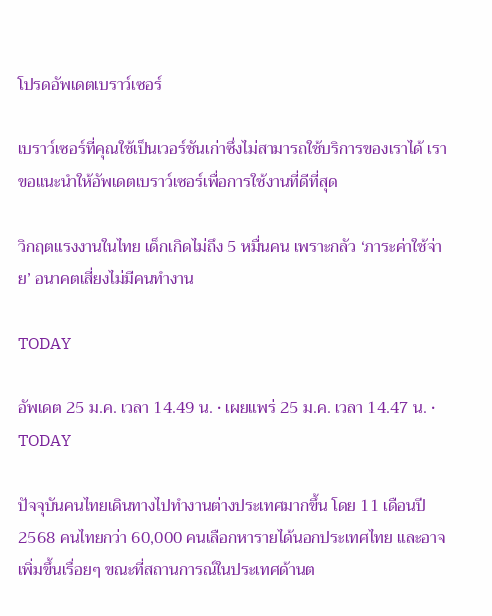โปรดอัพเดตเบราว์เซอร์

เบราว์เซอร์ที่คุณใช้เป็นเวอร์ชันเก่าซึ่งไม่สามารถใช้บริการของเราได้ เราขอแนะนำให้อัพเดตเบราว์เซอร์เพื่อการใช้งานที่ดีที่สุด

วิกฤตแรงงานในไทย เด็กเกิดไม่ถึง 5 หมื่นคน เพราะกลัว ‘ภาระค่าใช้จ่าย’ อนาคตเสี่ยงไม่มีคนทำงาน

TODAY

อัพเดต 25 ม.ค. เวลา 14.49 น. • เผยแพร่ 25 ม.ค. เวลา 14.47 น. • TODAY

ปัจจุบันคนไทยเดินทางไปทำงานต่างประเทศมากขึ้น โดย 11 เดือนปี 2568 คนไทยกว่า 60,000 คนเลือกหารายได้นอกประเทศไทย และอาจเพิ่มขึ้นเรื่อยๆ ขณะที่สถานการณ์ในประเทศด้านต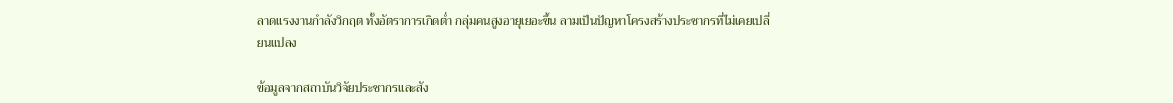ลาดแรงงานกำลังวิกฤต ทั้งอัตราการเกิดต่ำ กลุ่มคนสูงอายุเยอะขึ้น ลามเป็นปัญหาโครงสร้างประชากรที่ไม่เคยเปลี่ยนแปลง

ข้อมูลจากสถาบันวิจัยประชากรและสัง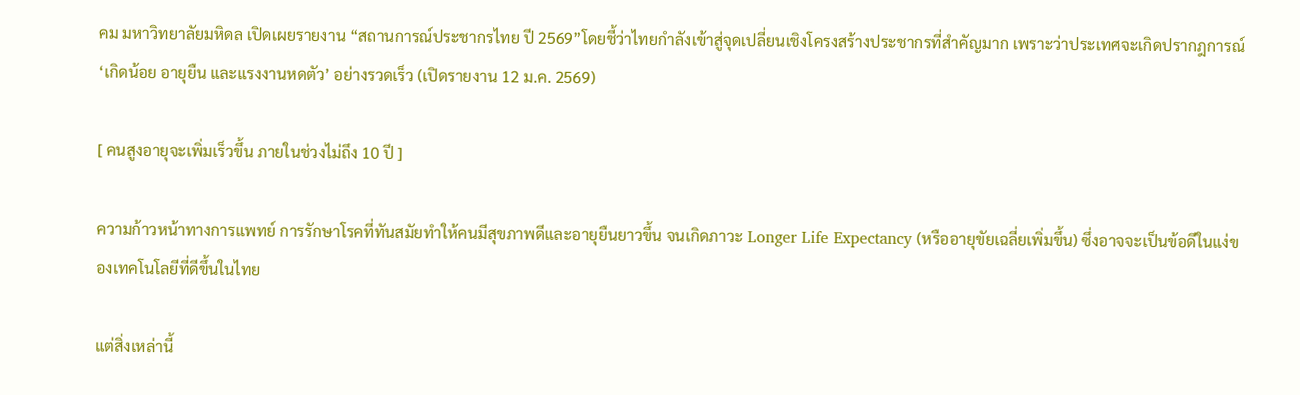คม มหาวิทยาลัยมหิดล เปิดเผยรายงาน “สถานการณ์ประชากรไทย ปี 2569”โดยชี้ว่าไทยกำลังเข้าสู่จุดเปลี่ยนเชิงโครงสร้างประชากรที่สำคัญมาก เพราะว่าประเทศจะเกิดปรากฎการณ์ ‘เกิดน้อย อายุยืน และแรงงานหดตัว’ อย่างรวดเร็ว (เปิดรายงาน 12 ม.ค. 2569)

[ คนสูงอายุจะเพิ่มเร็วขึ้น ภายในช่วงไม่ถึง 10 ปี ]

ความก้าวหน้าทางการแพทย์ การรักษาโรคที่ทันสมัยทำให้คนมีสุขภาพดีและอายุยืนยาวขึ้น จนเกิดภาวะ Longer Life Expectancy (หรืออายุขัยเฉลี่ยเพิ่มขึ้น) ซึ่งอาจจะเป็นข้อดีในแง่ของเทคโนโลยีที่ดีขึ้นในไทย

แต่สิ่งเหล่านี้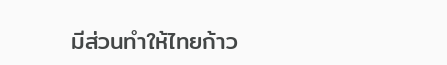มีส่วนทำให้ไทยก้าว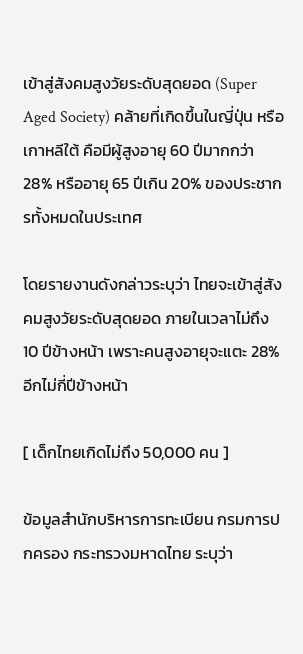เข้าสู่สังคมสูงวัยระดับสุดยอด (Super Aged Society) คล้ายที่เกิดขึ้นในญี่ปุ่น หรือเกาหลีใต้ คือมีผู้สูงอายุ 60 ปีมากกว่า 28% หรืออายุ 65 ปีเกิน 20% ของประชากรทั้งหมดในประเทศ

โดยรายงานดังกล่าวระบุว่า ไทยจะเข้าสู่สังคมสูงวัยระดับสุดยอด ภายในเวลาไม่ถึง 10 ปีข้างหน้า เพราะคนสูงอายุจะแตะ 28% อีกไม่กี่ปีข้างหน้า

[ เด็กไทยเกิดไม่ถึง 50,000 คน ]

ข้อมูลสำนักบริหารการทะเบียน กรมการปกครอง กระทรวงมหาดไทย ระบุว่า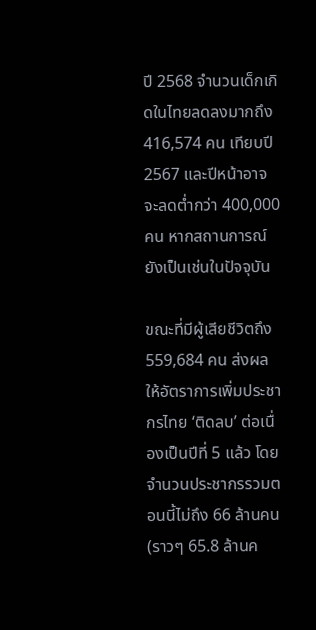ปี 2568 จำนวนเด็กเกิดในไทยลดลงมากถึง 416,574 คน เทียบปี 2567 และปีหน้าอาจจะลดต่ำกว่า 400,000 คน หากสถานการณ์ยังเป็นเช่นในปัจจุบัน

ขณะที่มีผู้เสียชีวิตถึง 559,684 คน ส่งผลให้อัตราการเพิ่มประชากรไทย ‘ติดลบ’ ต่อเนื่องเป็นปีที่ 5 แล้ว โดยจำนวนประชากรรวมตอนนี้ไม่ถึง 66 ล้านคน (ราวๆ 65.8 ล้านค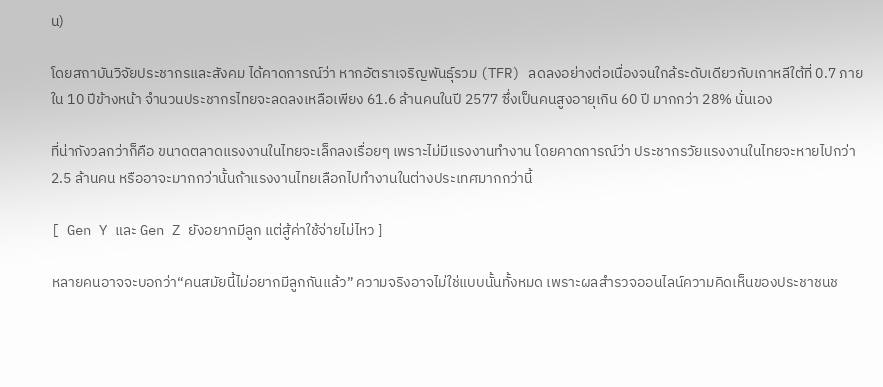น)

โดยสถาบันวิจัยประชากรและสังคม ได้คาดการณ์ว่า หากอัตราเจริญพันธุ์รวม (TFR) ลดลงอย่างต่อเนื่องจนใกล้ระดับเดียวกับเกาหลีใต้ที่ 0.7 ภายใน 10 ปีข้างหน้า จำนวนประชากรไทยจะลดลงเหลือเพียง 61.6 ล้านคนในปี 2577 ซึ่งเป็นคนสูงอายุเกิน 60 ปี มากกว่า 28% นั่นเอง

ที่น่ากังวลกว่าก็คือ ขนาดตลาดแรงงานในไทยจะเล็กลงเรื่อยๆ เพราะไม่มีแรงงานทำงาน โดยคาดการณ์ว่า ประชากรวัยแรงงานในไทยจะหายไปกว่า 2.5 ล้านคน หรืออาจะมากกว่านั้นถ้าแรงงานไทยเลือกไปทำงานในต่างประเทศมากกว่านี้

[ Gen Y และ Gen Z ยังอยากมีลูก แต่สู้ค่าใช้จ่ายไม่ไหว ]

หลายคนอาจจะบอกว่า“คนสมัยนี้ไม่อยากมีลูกกันแล้ว” ความจริงอาจไม่ใช่แบบนั้นทั้งหมด เพราะผลสำรวจออนไลน์ความคิดเห็นของประชาชนช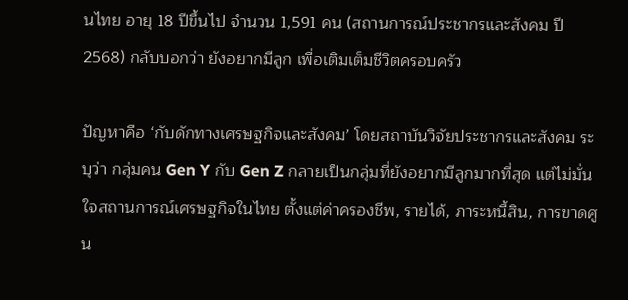นไทย อายุ 18 ปีขึ้นไป จำนวน 1,591 คน (สถานการณ์ประชากรและสังคม ปี 2568) กลับบอกว่า ยังอยากมีลูก เพื่อเติมเต็มชีวิตครอบครัว

ปัญหาคือ ‘กับดักทางเศรษฐกิจและสังคม’ โดยสถาบันวิจัยประชากรและสังคม ระบุว่า กลุ่มคน Gen Y กับ Gen Z กลายเป็นกลุ่มที่ยังอยากมีลูกมากที่สุด แต่ไม่มั่นใจสถานการณ์เศรษฐกิจในไทย ตั้งแต่ค่าครองชีพ, รายได้, ภาระหนี้สิน, การขาดศูน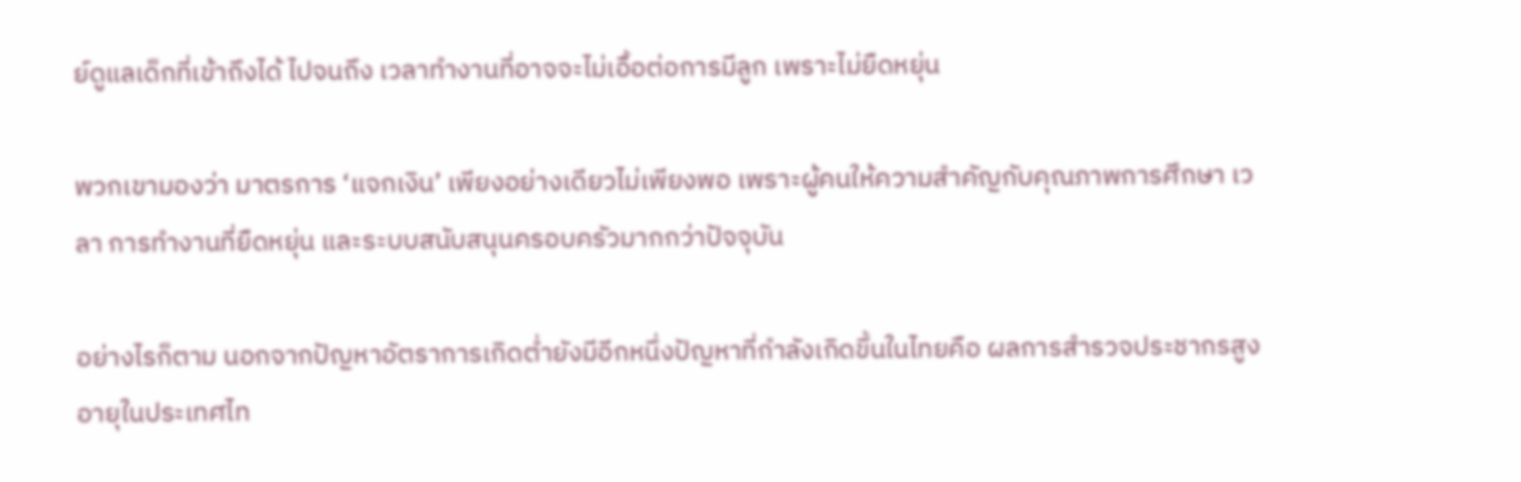ย์ดูแลเด็กที่เข้าถึงได้ ไปจนถึง เวลาทำงานที่อาจจะไม่เอื้อต่อการมีลูก เพราะไม่ยืดหยุ่น

พวกเขามองว่า มาตรการ ‘แจกเงิน’ เพียงอย่างเดียวไม่เพียงพอ เพราะผู้คนให้ความสำคัญกับคุณภาพการศึกษา เวลา การทำงานที่ยืดหยุ่น และระบบสนับสนุนครอบครัวมากกว่าปัจจุบัน

อย่างไรก็ตาม นอกจากปัญหาอัตราการเกิดต่ำยังมีอีกหนึ่งปัญหาที่กำลังเกิดขึ้นในไทยคือ ผลการสำรวจประชากรสูงอายุในประเทศไท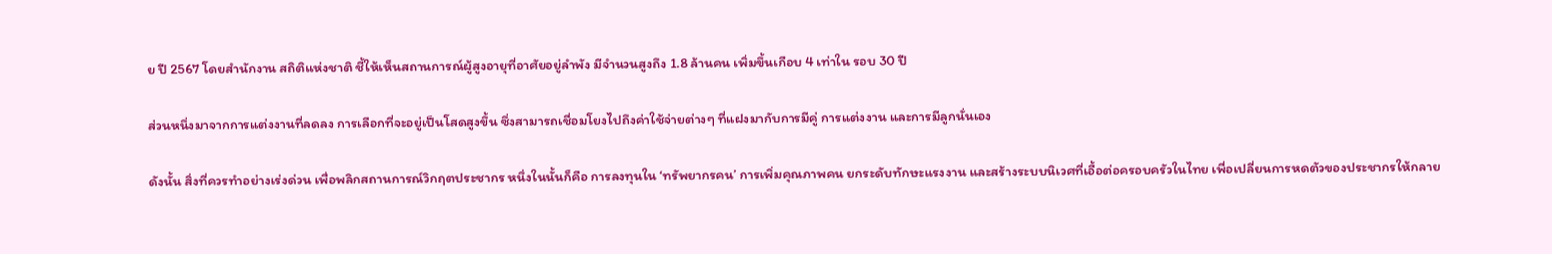ย ปี 2567 โดยสำนักงาน สถิติแห่งชาติ ชี้ให้เห็นสถานการณ์ผู้สูงอายุที่อาศัยอยู่ลำพัง มีจำนวนสูงถึง 1.8 ล้านคน เพิ่มขึ้นเกือบ 4 เท่าใน รอบ 30 ปี

ส่วนหนึ่งมาจากการแต่งงานที่ลดลง การเลือกที่จะอยู่เป็นโสดสูงขึ้น ซึ่งสามารถเชื่อมโยงไปถึงค่าใช้จ่ายต่างๆ ที่แฝงมากับการมีคู่ การแต่งงาน และการมีลูกนั่นเอง

ดังนั้น สิ่งที่ควรทำอย่างเร่งด่วน เพื่อพลิกสถานการณ์วิกฤตประชากร หนึ่งในนั้นก็คือ การลงทุนใน ‘ทรัพยากรคน’ การเพิ่มคุณภาพคน ยกระดับทักษะแรงงาน และสร้างระบบนิเวศที่เอื้อต่อครอบครัวในไทย เพื่อเปลี่ยนการหดตัวของประชากรให้กลาย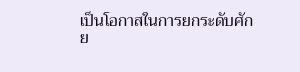เป็นโอกาสในการยกระดับศักย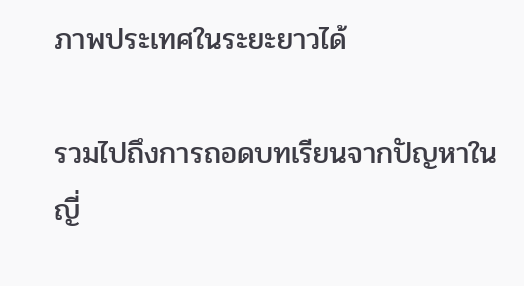ภาพประเทศในระยะยาวได้

รวมไปถึงการถอดบทเรียนจากปัญหาในญี่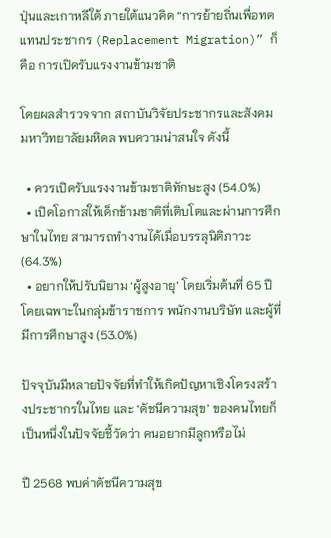ปุ่นและเกาหลีใต้ ภายใต้แนวคิด “การย้ายถิ่นเพื่อทดแทนประชากร (Replacement Migration)” ก็คือ การเปิดรับแรงงานข้ามชาติ

โดยผลสำรวจจาก สถาบันวิจัยประชากรและสังคม มหาวิทยาลัยมหิดล พบความน่าสนใจ ดังนี้

  • ควรเปิดรับแรงงานข้ามชาติทักษะสูง (54.0%)
  • เปิดโอกาสให้เด็กข้ามชาติที่เติบโตและผ่านการศึกษาในไทย สามารถทำงานได้เมื่อบรรลุนิติภาวะ (64.3%)
  • อยากให้ปรับนิยาม ‘ผู้สูงอายุ’ โดยเริ่มต้นที่ 65 ปี โดยเฉพาะในกลุ่มข้าราชการ พนักงานบริษัท และผู้ที่มีการศึกษาสูง (53.0%)

ปัจจุบันมีหลายปัจจัยที่ทำให้เกิดปัญหาเชิงโครงสร้างประชากรในไทย และ ‘ดัชนีความสุข’ ของคนไทยก็เป็นหนึ่งในปัจจัยชี้วัดว่า คนอยากมีลูกหรือไม่

ปี 2568 พบค่าดัชนีความสุข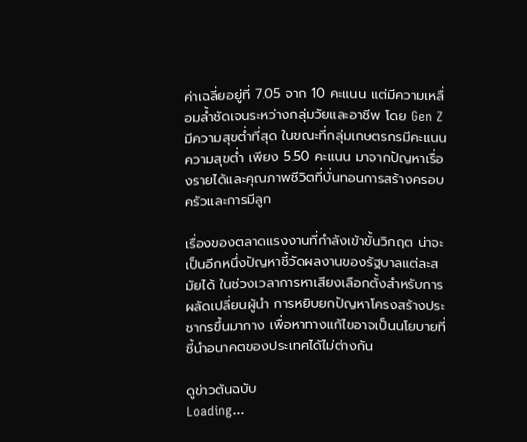ค่าเฉลี่ยอยู่ที่ 7.05 จาก 10 คะแนน แต่มีความเหลื่อมล้ำชัดเจนระหว่างกลุ่มวัยและอาชีพ โดย Gen Z มีความสุขต่ำที่สุด ในขณะที่กลุ่มเกษตรกรมีคะแนนความสุขต่ำ เพียง 5.50 คะแนน มาจากปัญหาเรื่องรายได้และคุณภาพชีวิตที่บั่นทอนการสร้างครอบครัวและการมีลูก

เรื่องของตลาดแรงงานที่กำลังเข้าขั้นวิกฤต น่าจะเป็นอีกหนึ่งปัญหาชี้วัดผลงานของรัฐบาลแต่ละสมัยได้ ในช่วงเวลาการหาเสียงเลือกตั้งสำหรับการผลัดเปลี่ยนผู้นำ การหยิบยกปัญหาโครงสร้างประชากรขึ้นมากาง เพื่อหาทางแก้ไขอาจเป็นนโยบายที่ชี้นำอนาคตของประเทศได้ไม่ต่างกัน

ดูข่าวต้นฉบับ
Loading...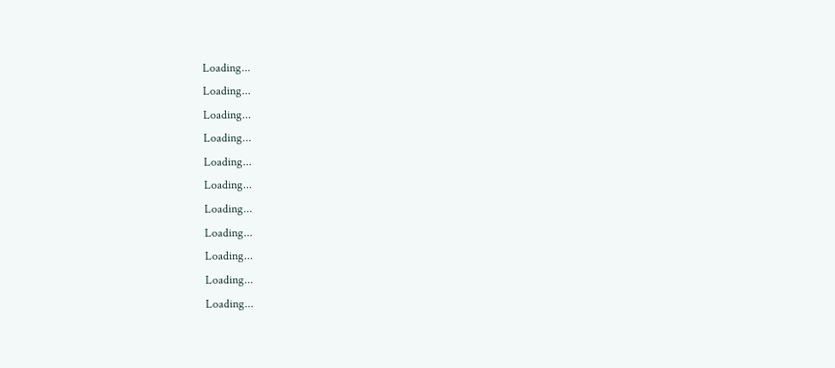Loading...
Loading...
Loading...
Loading...
Loading...
Loading...
Loading...
Loading...
Loading...
Loading...
Loading...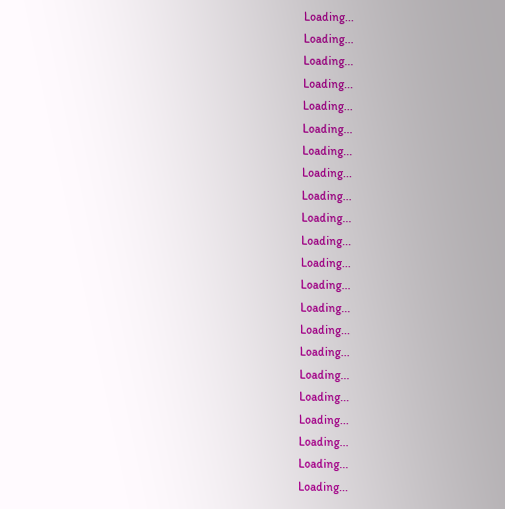Loading...
Loading...
Loading...
Loading...
Loading...
Loading...
Loading...
Loading...
Loading...
Loading...
Loading...
Loading...
Loading...
Loading...
Loading...
Loading...
Loading...
Loading...
Loading...
Loading...
Loading...
Loading...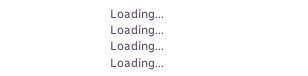Loading...
Loading...
Loading...
Loading...